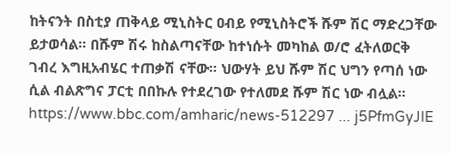ከትናንት በስቲያ ጠቅላይ ሚኒስትር ዐብይ የሚኒስትሮች ሹም ሽር ማድረጋቸው ይታወሳል። በሹም ሽሩ ከስልጣናቸው ከተነሱት መካከል ወ/ሮ ፈትለወርቅ ገብረ እግዚአብሄር ተጠቃሽ ናቸው። ህውሃት ይህ ሹም ሽር ህግን የጣሰ ነው ሲል ብልጽግና ፓርቲ በበኩሉ የተደረገው የተለመደ ሹም ሽር ነው ብሏል።
https://www.bbc.com/amharic/news-512297 ... j5PfmGyJIE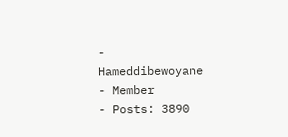-
Hameddibewoyane
- Member
- Posts: 3890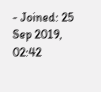- Joined: 25 Sep 2019, 02:42